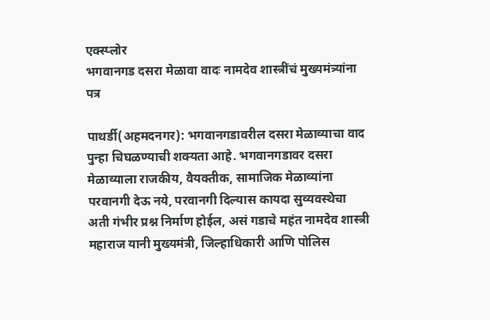एक्स्प्लोर
भगवानगड दसरा मेळावा वादः नामदेव शास्त्रींचं मुख्यमंत्र्यांना पत्र

पाथर्डी(अहमदनगर): भगवानगडावरील दसरा मेळाव्याचा वाद पुन्हा चिघळण्याची शक्यता आहे. भगवानगडावर दसरा मेळाव्याला राजकीय, वैयक्तीक, सामाजिक मेळाव्यांना परवानगी देऊ नये, परवानगी दिल्यास कायदा सुव्यवस्थेचा अती गंभीर प्रश्न निर्माण होईल, असं गडाचे महंत नामदेव शास्त्री महाराज यानी मुख्यमंत्री, जिल्हाधिकारी आणि पोलिस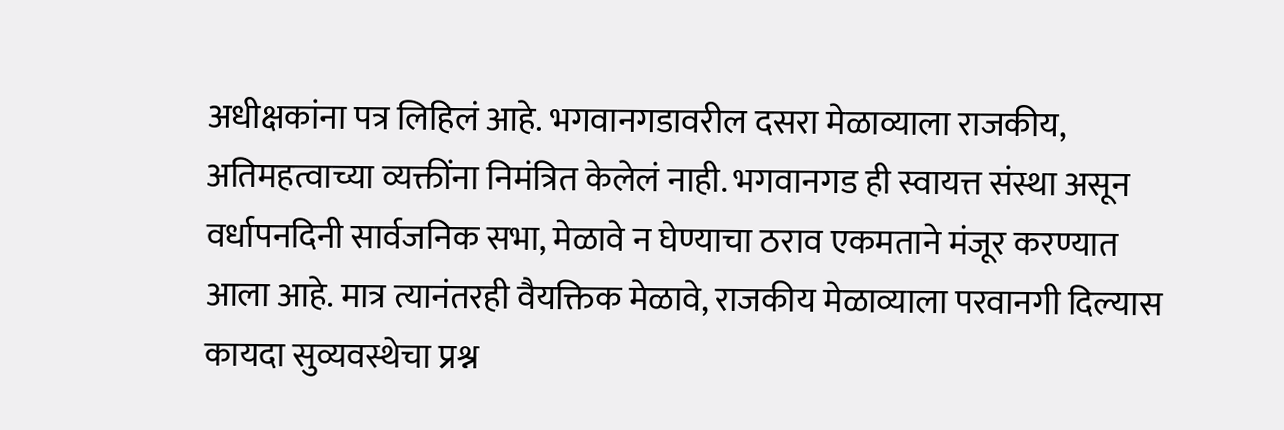अधीक्षकांना पत्र लिहिलं आहे. भगवानगडावरील दसरा मेळाव्याला राजकीय, अतिमहत्वाच्या व्यक्तींना निमंत्रित केलेलं नाही. भगवानगड ही स्वायत्त संस्था असून वर्धापनदिनी सार्वजनिक सभा, मेळावे न घेण्याचा ठराव एकमताने मंजूर करण्यात आला आहे. मात्र त्यानंतरही वैयक्तिक मेळावे, राजकीय मेळाव्याला परवानगी दिल्यास कायदा सुव्यवस्थेचा प्रश्न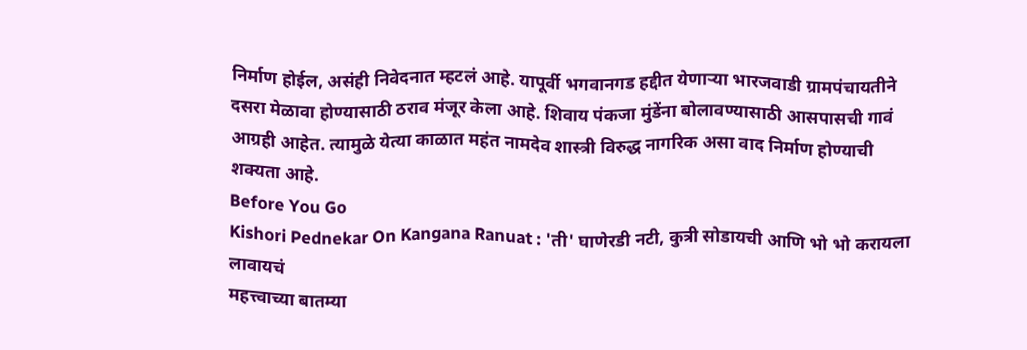निर्माण होईल, असंही निवेदनात म्हटलं आहे. यापूर्वी भगवानगड हद्दीत येणाऱ्या भारजवाडी ग्रामपंचायतीने दसरा मेळावा होण्यासाठी ठराव मंजूर केला आहे. शिवाय पंकजा मुंडेंना बोलावण्यासाठी आसपासची गावं आग्रही आहेत. त्यामुळे येत्या काळात महंत नामदेव शास्त्री विरुद्ध नागरिक असा वाद निर्माण होण्याची शक्यता आहे.
Before You Go
Kishori Pednekar On Kangana Ranuat : 'ती' घाणेरडी नटी, कुत्री सोडायची आणि भो भो करायला लावायचं
महत्त्वाच्या बातम्या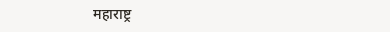महाराष्ट्र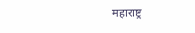महाराष्ट्र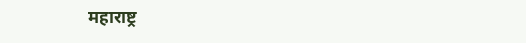महाराष्ट्र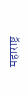महाराष्ट्र